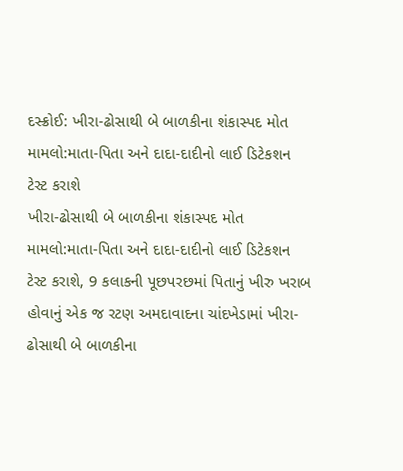દસ્ક્રોઈ: ખીરા-ઢોસાથી બે બાળકીના શંકાસ્પદ મોત મામલો:માતા-પિતા અને દાદા-દાદીનો લાઈ ડિટેકશન ટેસ્ટ કરાશે
ખીરા-ઢોસાથી બે બાળકીના શંકાસ્પદ મોત મામલો:માતા-પિતા અને દાદા-દાદીનો લાઈ ડિટેકશન ટેસ્ટ કરાશે, 9 કલાકની પૂછપરછમાં પિતાનું ખીરુ ખરાબ હોવાનું એક જ રટણ અમદાવાદના ચાંદખેડામાં ખીરા-ઢોસાથી બે બાળકીના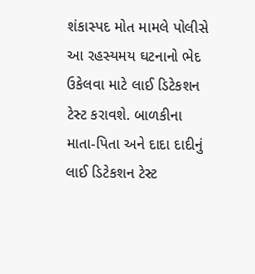શંકાસ્પદ મોત મામલે પોલીસે આ રહસ્યમય ઘટનાનો ભેદ ઉકેલવા માટે લાઈ ડિટેકશન ટેસ્ટ કરાવશે. બાળકીના માતા-પિતા અને દાદા દાદીનું લાઈ ડિટેકશન ટેસ્ટ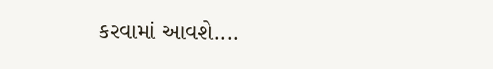કરવામાં આવશે....